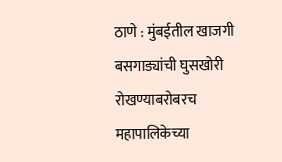ठाणे : मुंबईतील खाजगी बसगाड्यांची घुसखोरी रोखण्याबरोबरच महापालिकेच्या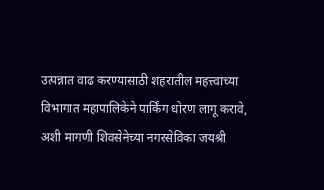उत्पन्नात वाढ करण्यासाठी शहरातील महत्त्वाच्या विभागात महापालिकेने पार्किंग धोरण लागू करावे, अशी मागणी शिवसेनेच्या नगरसेविका जयश्री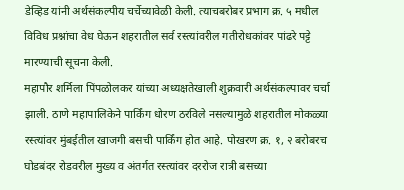डेव्हिड यांनी अर्थसंकल्पीय चर्चेच्यावेळी केली. त्याचबरोबर प्रभाग क्र. ५ मधील विविध प्रश्नांचा वेध घेऊन शहरातील सर्व रस्त्यांवरील गतीरोधकांवर पांढरे पट्टे मारण्याची सूचना केली.
महापौर शर्मिला पिंपळोलकर यांच्या अध्यक्षतेखाली शुक्रवारी अर्थसंकल्पावर चर्चा झाली. ठाणे महापालिकेने पार्किंग धोरण ठरविले नसल्यामुळे शहरातील मोकळ्या रस्त्यांवर मुंबईतील खाजगी बसची पार्किंग होत आहे. पोखरण क्र. १, २ बरोबरच घोडबंदर रोडवरील मुख्य व अंतर्गत रस्त्यांवर दररोज रात्री बसच्या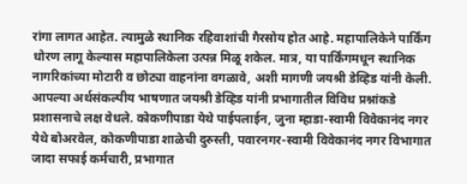रांगा लागत आहेत. त्यामुळे स्थानिक रहिवाशांची गैरसोय होत आहे. महापालिकेने पार्किंग धोरण लागू केल्यास महापालिकेला उत्पन्न मिळू शकेल. मात्र, या पार्किंगमधून स्थानिक नागरिकांच्या मोटारी व छोट्या वाहनांना वगळावे, अशी मागणी जयश्री डेव्हिड यांनी केली.
आपल्या अर्थसंकल्पीय भाषणात जयश्री डेव्हिड यांनी प्रभागातील विविध प्रश्नांकडे प्रशासनाचे लक्ष वेधले. कोकणीपाडा येथे पाईपलाईन, जुना म्हाडा-स्वामी विवेकानंद नगर येथे बोअरवेल, कोकणीपाडा शाळेची दुरुस्ती, पवारनगर-स्वामी विवेकानंद नगर विभागात जादा सफाई कर्मचारी, प्रभागात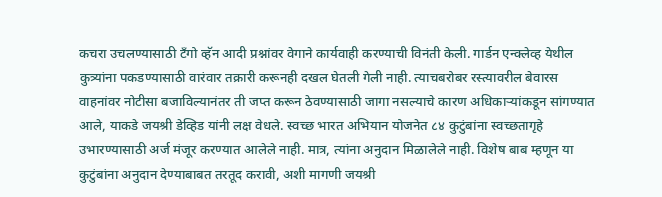कचरा उचलण्यासाठी टॅंगो व्हॅन आदी प्रश्नांवर वेगाने कार्यवाही करण्याची विनंती केली. गार्डन एन्क्लेव्ह येथील कुत्र्यांना पकडण्यासाठी वारंवार तक्रारी करूनही दखल घेतली गेली नाही. त्याचबरोबर रस्त्यावरील बेवारस वाहनांवर नोटीसा बजाविल्यानंतर ती जप्त करून ठेवण्यासाठी जागा नसल्याचे कारण अधिकाऱ्यांकडून सांगण्यात आले, याकडे जयश्री डेव्हिड यांनी लक्ष वेधले. स्वच्छ भारत अभियान योजनेत ८४ कुटुंबांना स्वच्छतागृहे उभारण्यासाठी अर्ज मंजूर करण्यात आलेले नाही. मात्र, त्यांना अनुदान मिळालेले नाही. विशेष बाब म्हणून या कुटुंबांना अनुदान देण्याबाबत तरतूद करावी, अशी मागणी जयश्री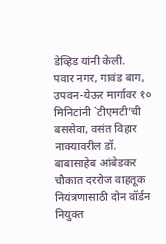डेव्हिड यांनी केली.
पवार नगर, गावंड बाग, उपवन-येऊर मार्गावर १० मिनिटांनी `टीएमटी’ची बससेवा, वसंत विहार नाक्यावरील डॉ. बाबासाहेब आंबेडकर चौकात दररोज वाहतूक नियंत्रणासाठी दोन वॉर्डन नियुक्त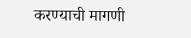करण्याची मागणी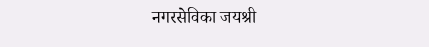नगरसेविका जयश्री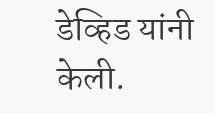डेव्हिड यांनी केली.